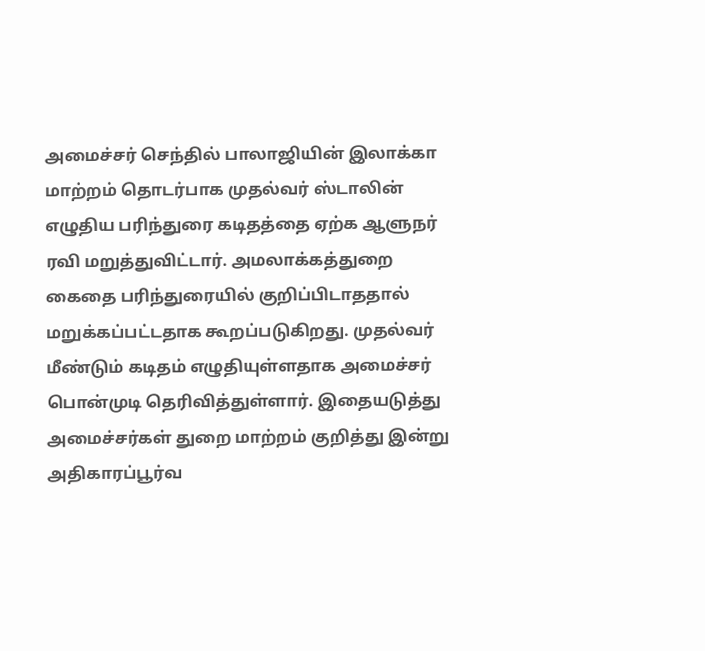அமைச்சர் செந்தில் பாலாஜியின் இலாக்கா மாற்றம் தொடர்பாக முதல்வர் ஸ்டாலின் எழுதிய பரிந்துரை கடிதத்தை ஏற்க ஆளுநர் ரவி மறுத்துவிட்டார். அமலாக்கத்துறை கைதை பரிந்துரையில் குறிப்பிடாததால் மறுக்கப்பட்டதாக கூறப்படுகிறது. முதல்வர் மீண்டும் கடிதம் எழுதியுள்ளதாக அமைச்சர் பொன்முடி தெரிவித்துள்ளார். இதையடுத்து அமைச்சர்கள் துறை மாற்றம் குறித்து இன்று அதிகாரப்பூர்வ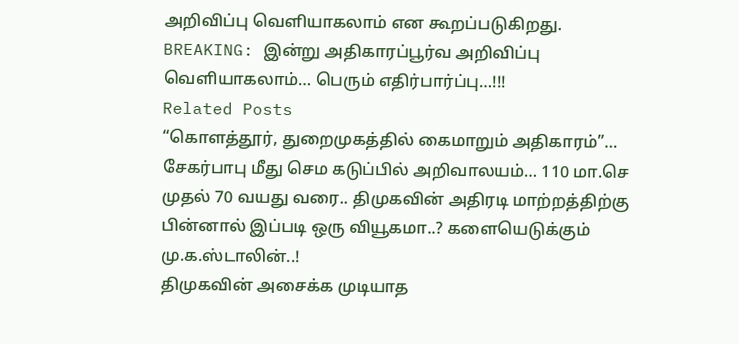அறிவிப்பு வெளியாகலாம் என கூறப்படுகிறது.
BREAKING: இன்று அதிகாரப்பூர்வ அறிவிப்பு வெளியாகலாம்… பெரும் எதிர்பார்ப்பு…!!!
Related Posts
“கொளத்தூர், துறைமுகத்தில் கைமாறும் அதிகாரம்”… சேகர்பாபு மீது செம கடுப்பில் அறிவாலயம்… 110 மா.செ முதல் 70 வயது வரை.. திமுகவின் அதிரடி மாற்றத்திற்கு பின்னால் இப்படி ஒரு வியூகமா..? களையெடுக்கும் மு.க.ஸ்டாலின்..!
திமுகவின் அசைக்க முடியாத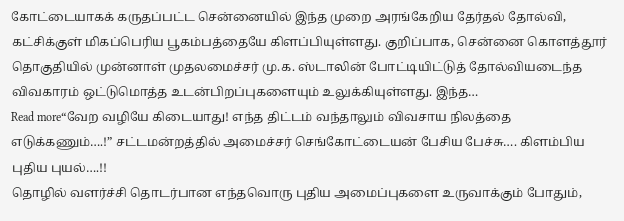கோட்டையாகக் கருதப்பட்ட சென்னையில் இந்த முறை அரங்கேறிய தேர்தல் தோல்வி, கட்சிக்குள் மிகப்பெரிய பூகம்பத்தையே கிளப்பியுள்ளது. குறிப்பாக, சென்னை கொளத்தூர் தொகுதியில் முன்னாள் முதலமைச்சர் மு.க. ஸ்டாலின் போட்டியிட்டுத் தோல்வியடைந்த விவகாரம் ஒட்டுமொத்த உடன்பிறப்புகளையும் உலுக்கியுள்ளது. இந்த…
Read more“வேற வழியே கிடையாது! எந்த திட்டம் வந்தாலும் விவசாய நிலத்தை எடுக்கணும்….!” சட்டமன்றத்தில் அமைச்சர் செங்கோட்டையன் பேசிய பேச்சு…. கிளம்பிய புதிய புயல்….!!
தொழில் வளர்ச்சி தொடர்பான எந்தவொரு புதிய அமைப்புகளை உருவாக்கும் போதும்,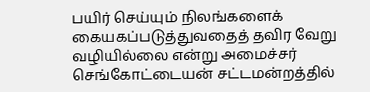பயிர் செய்யும் நிலங்களைக் கையகப்படுத்துவதைத் தவிர வேறு வழியில்லை என்று அமைச்சர் செங்கோட்டையன் சட்டமன்றத்தில்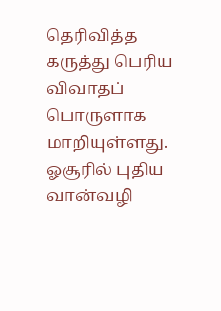தெரிவித்த கருத்து பெரிய விவாதப் பொருளாக மாறியுள்ளது. ஓசூரில் புதிய வான்வழி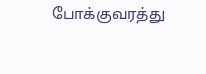போக்குவரத்து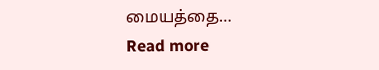மையத்தை…
Read more